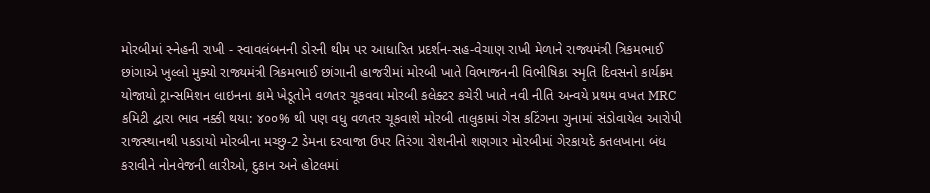મોરબીમાં સ્નેહની રાખી - સ્વાવલંબનની ડોરની થીમ પર આધારિત પ્રદર્શન-સહ-વેચાણ રાખી મેળાને રાજ્યમંત્રી ત્રિકમભાઈ છાંગાએ ખુલ્લો મુક્યો રાજ્યમંત્રી ત્રિકમભાઈ છાંગાની હાજરીમાં મોરબી ખાતે વિભાજનની વિભીષિકા સ્મૃતિ દિવસનો કાર્યક્રમ યોજાયો ટ્રાન્સમિશન લાઇનના કામે ખેડૂતોને વળતર ચૂકવવા મોરબી કલેક્ટર કચેરી ખાતે નવી નીતિ અન્વયે પ્રથમ વખત MRC કમિટી દ્વારા ભાવ નક્કી થયા: ૪૦૦% થી પણ વધુ વળતર ચૂકવાશે મોરબી તાલુકામાં ગેસ કટિંગના ગુનામાં સંડોવાયેલ આરોપી રાજસ્થાનથી પકડાયો મોરબીના મચ્છુ-2 ડેમના દરવાજા ઉપર તિરંગા રોશનીનો શણગાર મોરબીમાં ગેરકાયદે કતલખાના બંધ કરાવીને નોનવેજની લારીઓ, દુકાન અને હોટલમાં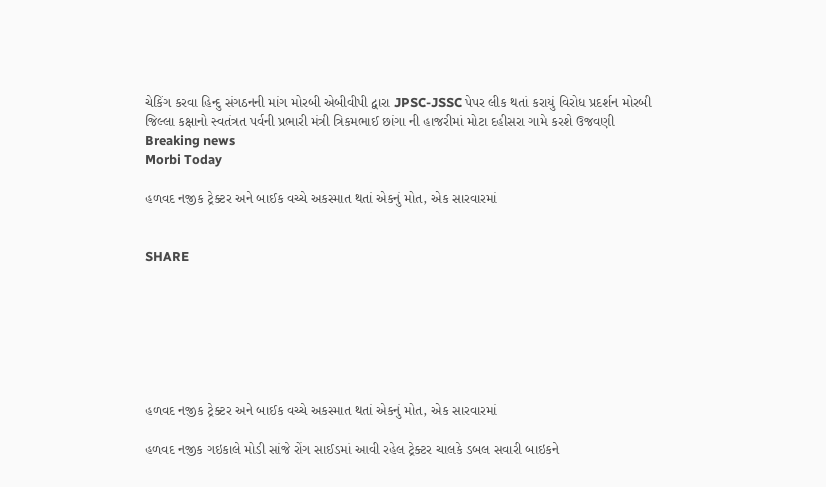ચેકિંગ કરવા હિન્દુ સંગઠનની માંગ મોરબી એબીવીપી દ્વારા JPSC-JSSC પેપર લીક થતાં કરાયું વિરોધ પ્રદર્શન મોરબી જિલ્લા કક્ષાનો સ્વતંત્રત પર્વની પ્રભારી મંત્રી ત્રિકમભાઈ છાંગા ની હાજરીમાં મોટા દહીસરા ગામે કરશે ઉજવણી
Breaking news
Morbi Today

હળવદ નજીક ટ્રેક્ટર અને બાઈક વચ્ચે અકસ્માત થતાં એકનું મોત, એક સારવારમાં


SHARE







હળવદ નજીક ટ્રેક્ટર અને બાઈક વચ્ચે અકસ્માત થતાં એકનું મોત, એક સારવારમાં

હળવદ નજીક ગઇકાલે મોડી સાંજે રોંગ સાઈડમાં આવી રહેલ ટ્રેક્ટર ચાલકે ડબલ સવારી બાઇકને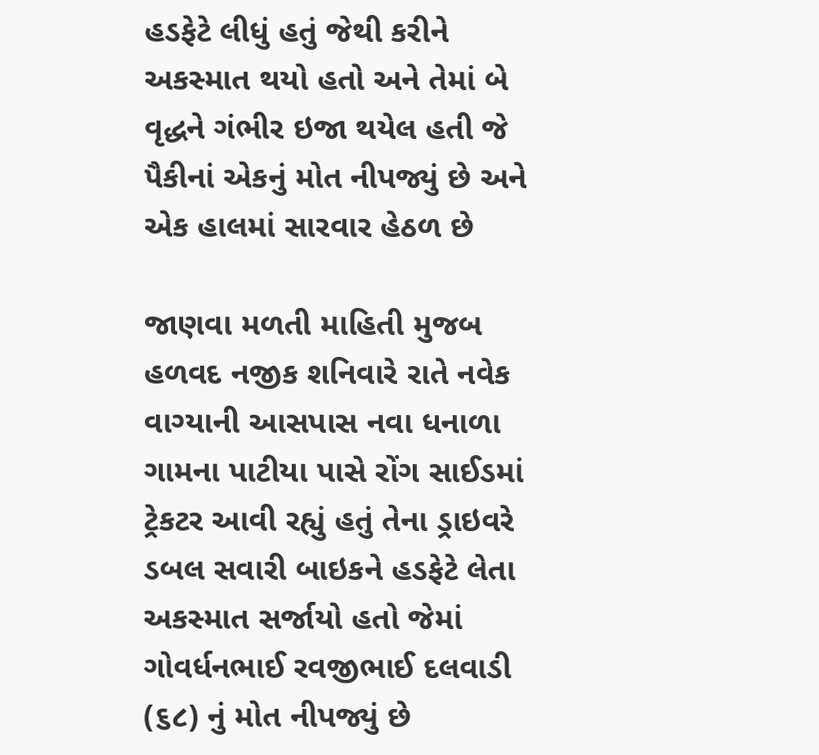હડફેટે લીધું હતું જેથી કરીને અકસ્માત થયો હતો અને તેમાં બે વૃદ્ધને ગંભીર ઇજા થયેલ હતી જે પૈકીનાં એકનું મોત નીપજ્યું છે અને એક હાલમાં સારવાર હેઠળ છે

જાણવા મળતી માહિતી મુજબ હળવદ નજીક શનિવારે રાતે નવેક વાગ્યાની આસપાસ નવા ધનાળા ગામના પાટીયા પાસે રોંગ સાઈડમાં ટ્રેકટર આવી રહ્યું હતું તેના ડ્રાઇવરે ડબલ સવારી બાઇકને હડફેટે લેતા અકસ્માત સર્જાયો હતો જેમાં ગોવર્ધનભાઈ રવજીભાઈ દલવાડી (૬૮) નું મોત નીપજ્યું છે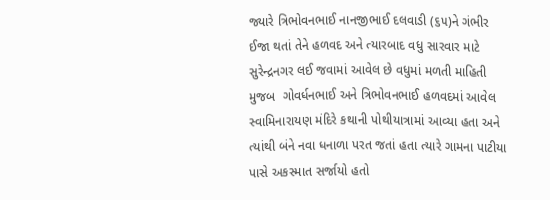જ્યારે ત્રિભોવનભાઈ નાનજીભાઈ દલવાડી (૬૫)ને ગંભીર ઈજા થતાં તેને હળવદ અને ત્યારબાદ વધુ સારવાર માટે સુરેન્દ્રનગર લઈ જવામાં આવેલ છે વધુમાં મળતી માહિતી મુજબ  ગોવર્ધનભાઈ અને ત્રિભોવનભાઈ હળવદમાં આવેલ સ્વામિનારાયણ મંદિરે કથાની પોથીયાત્રામાં આવ્યા હતા અને ત્યાંથી બંને નવા ધનાળા પરત જતાં હતા ત્યારે ગામના પાટીયા પાસે અકસ્માત સર્જાયો હતો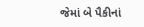જેમાં બે પૈકીનાં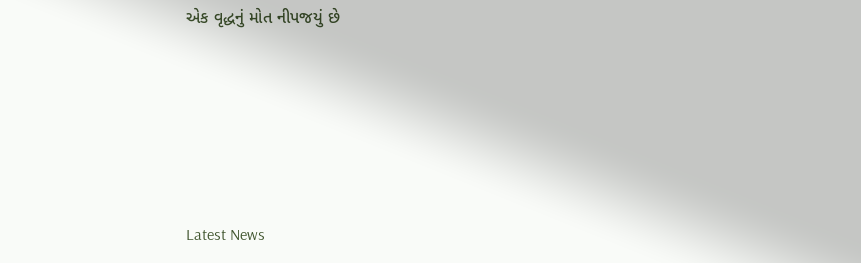એક વૃદ્ધનું મોત નીપજયું છે






Latest News